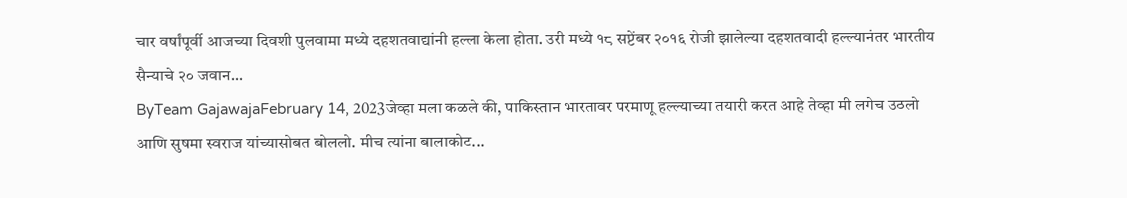चार वर्षांपूर्वी आजच्या दिवशी पुलवामा मध्ये दहशतवाद्यांनी हल्ला केला होता. उरी मध्ये १८ सप्टेंबर २०१६ रोजी झालेल्या दहशतवादी हल्ल्यानंतर भारतीय सैन्याचे २० जवान...
ByTeam GajawajaFebruary 14, 2023जेव्हा मला कळले की, पाकिस्तान भारतावर परमाणू हल्ल्याच्या तयारी करत आहे तेव्हा मी लगेच उठलो आणि सुषमा स्वराज यांच्यासोबत बोललो. मीच त्यांना बालाकोट...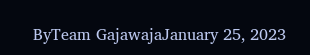ByTeam GajawajaJanuary 25, 2023